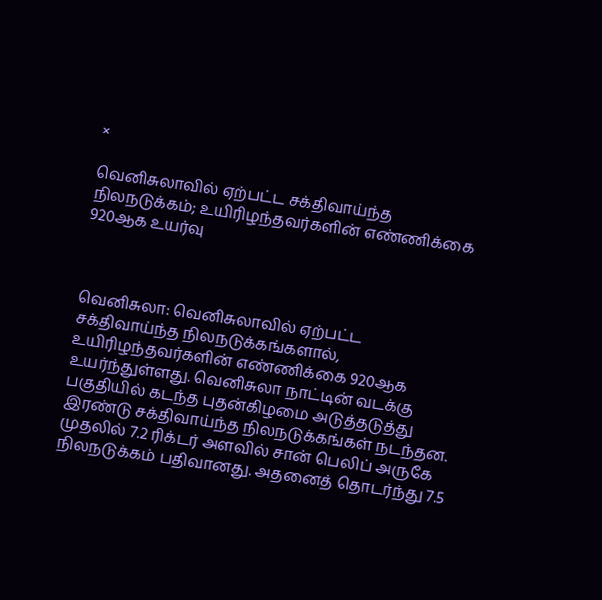×

வெனிசுலாவில் ஏற்பட்ட சக்திவாய்ந்த நிலநடுக்கம்; உயிரிழந்தவர்களின் எண்ணிக்கை 920ஆக உயர்வு



வெனிசுலா: வெனிசுலாவில் ஏற்பட்ட சக்திவாய்ந்த நிலநடுக்கங்களால், உயிரிழந்தவர்களின் எண்ணிக்கை 920ஆக உயர்ந்துள்ளது. வெனிசுலா நாட்டின் வடக்கு பகுதியில் கடந்த புதன்கிழமை அடுத்தடுத்து இரண்டு சக்திவாய்ந்த நிலநடுக்கங்கள் நடந்தன. முதலில் 7.2 ரிக்டர் அளவில் சான் பெலிப் அருகே நிலநடுக்கம் பதிவானது. அதனைத் தொடர்ந்து 7.5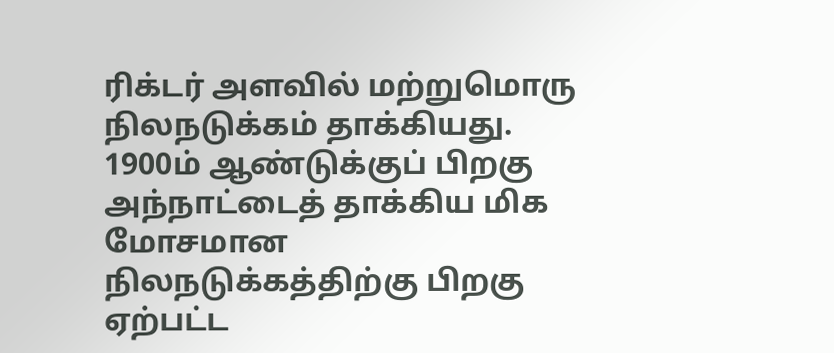ரிக்டர் அளவில் மற்றுமொரு நிலநடுக்கம் தாக்கியது. 1900ம் ஆண்டுக்குப் பிறகு அந்நாட்டைத் தாக்கிய மிக மோசமான நிலநடுக்கத்திற்கு பிறகு ஏற்பட்ட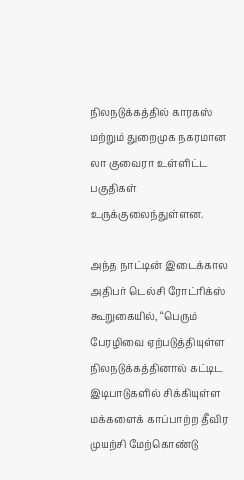நிலநடுக்கத்தில் காரகஸ் மற்றும் துறைமுக நகரமான லா குவைரா உள்ளிட்ட பகுதிகள் உருக்குலைந்துள்ளன.

அந்த நாட்டின் இடைக்கால அதிபர் டெல்சி ரோட்ரிக்ஸ் கூறுகையில், ‘‘பெரும் பேரழிவை ஏற்படுத்தியுள்ள நிலநடுக்கத்தினால் கட்டிட இடிபாடுகளில் சிக்கியுள்ள மக்களைக் காப்பாற்ற தீவிர முயற்சி மேற்கொண்டு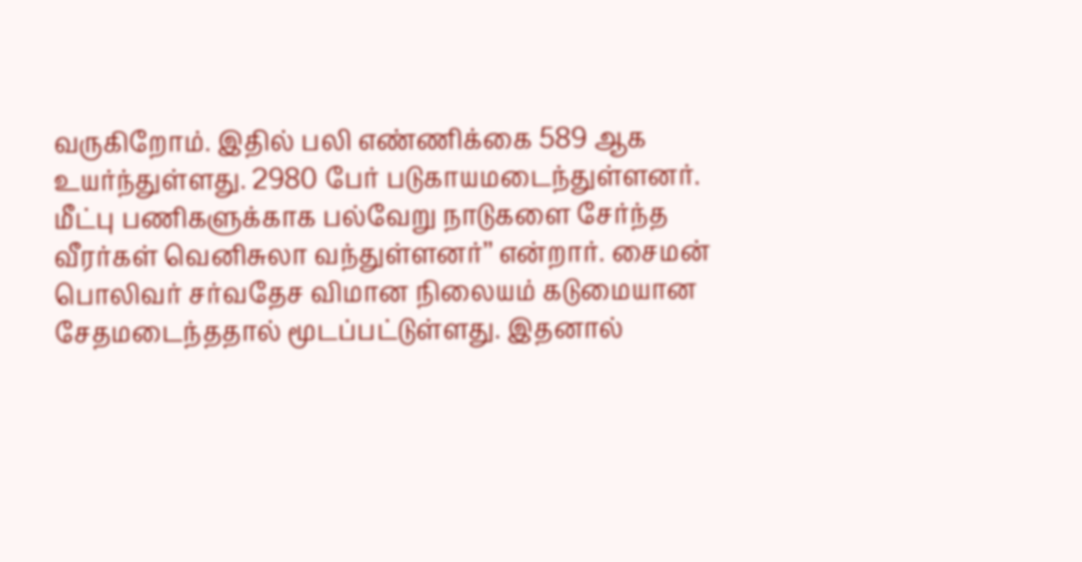வருகிறோம். இதில் பலி எண்ணிக்கை 589 ஆக உயர்ந்துள்ளது. 2980 பேர் படுகாயமடைந்துள்ளனர். மீட்பு பணிகளுக்காக பல்வேறு நாடுகளை சேர்ந்த வீரர்கள் வெனிசுலா வந்துள்ளனர்’’ என்றார். சைமன் பொலிவர் சர்வதேச விமான நிலையம் கடுமையான சேதமடைந்ததால் மூடப்பட்டுள்ளது. இதனால்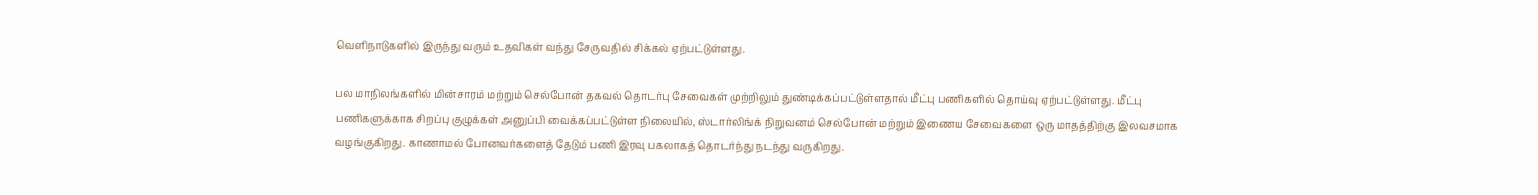வெளிநாடுகளில் இருந்து வரும் உதவிகள் வந்து சேருவதில் சிக்கல் ஏற்பட்டுள்ளது.

பல மாநிலங்களில் மின்சாரம் மற்றும் செல்போன் தகவல் தொடர்பு சேவைகள் முற்றிலும் துண்டிக்கப்பட்டுள்ளதால் மீட்பு பணிகளில் தொய்வு ஏற்பட்டுள்ளது. மீட்பு பணிகளுக்காக சிறப்பு குழுக்கள் அனுப்பி வைக்கப்பட்டுள்ள நிலையில், ஸ்டார்லிங்க் நிறுவனம் செல்போன் மற்றும் இணைய சேவைகளை ஒரு மாதத்திற்கு இலவசமாக வழங்குகிறது. காணாமல் போனவர்களைத் தேடும் பணி இரவு பகலாகத் தொடர்ந்து நடந்து வருகிறது.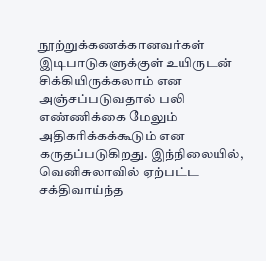நூற்றுக்கணக்கானவர்கள் இடிபாடுகளுக்குள் உயிருடன் சிக்கியிருக்கலாம் என அஞ்சப்படுவதால் பலி எண்ணிக்கை மேலும் அதிகரிக்கக்கூடும் என கருதப்படுகிறது. இந்நிலையில், வெனிசுலாவில் ஏற்பட்ட சக்திவாய்ந்த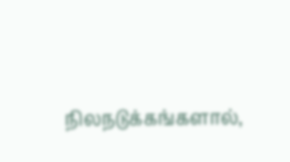நிலநடுக்கங்களால்,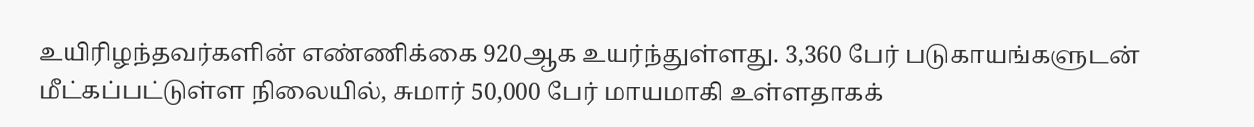உயிரிழந்தவர்களின் எண்ணிக்கை 920ஆக உயர்ந்துள்ளது. 3,360 பேர் படுகாயங்களுடன் மீட்கப்பட்டுள்ள நிலையில், சுமார் 50,000 பேர் மாயமாகி உள்ளதாகக்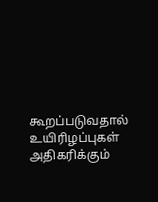கூறப்படுவதால் உயிரிழப்புகள் அதிகரிக்கும்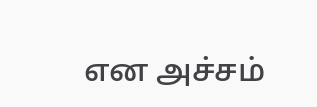என அச்சம்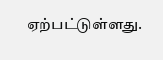ஏற்பட்டுள்ளது.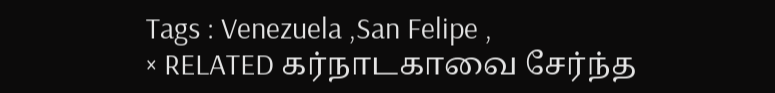Tags : Venezuela ,San Felipe ,
× RELATED கர்நாடகாவை சேர்ந்த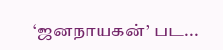‘ஜனநாயகன்’ பட...